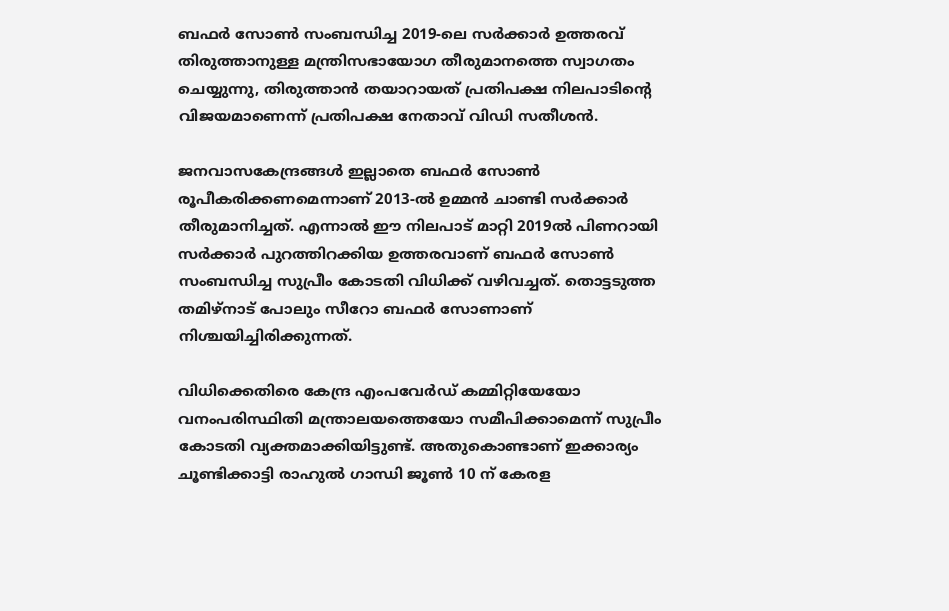ബഫര്‍ സോണ്‍ സംബന്ധിച്ച 2019-ലെ സര്‍ക്കാര്‍ ഉത്തരവ് തിരുത്താനുള്ള മന്ത്രിസഭായോഗ തീരുമാനത്തെ സ്വാഗതം ചെയ്യുന്നു, തിരുത്താന്‍ തയാറായത് പ്രതിപക്ഷ നിലപാടിന്റെ വിജയമാണെന്ന് പ്രതിപക്ഷ നേതാവ് വിഡി സതീശന്‍.

ജനവാസകേന്ദ്രങ്ങള്‍ ഇല്ലാതെ ബഫര്‍ സോണ്‍ രൂപീകരിക്കണമെന്നാണ് 2013-ല്‍ ഉമ്മന്‍ ചാണ്ടി സര്‍ക്കാര്‍ തീരുമാനിച്ചത്. എന്നാല്‍ ഈ നിലപാട് മാറ്റി 2019ല്‍ പിണറായി സര്‍ക്കാര്‍ പുറത്തിറക്കിയ ഉത്തരവാണ് ബഫര്‍ സോണ്‍ സംബന്ധിച്ച സുപ്രീം കോടതി വിധിക്ക് വഴിവച്ചത്. തൊട്ടടുത്ത തമിഴ്നാട് പോലും സീറോ ബഫര്‍ സോണാണ് നിശ്ചയിച്ചിരിക്കുന്നത്.

വിധിക്കെതിരെ കേന്ദ്ര എംപവേര്‍ഡ് കമ്മിറ്റിയേയോ വനംപരിസ്ഥിതി മന്ത്രാലയത്തെയോ സമീപിക്കാമെന്ന് സുപ്രീം കോടതി വ്യക്തമാക്കിയിട്ടുണ്ട്. അതുകൊണ്ടാണ് ഇക്കാര്യം ചൂണ്ടിക്കാട്ടി രാഹുല്‍ ഗാന്ധി ജൂണ്‍ 10 ന് കേരള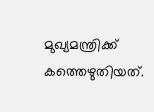മുഖ്യമന്ത്രിക്ക് കത്തെഴുതിയത്.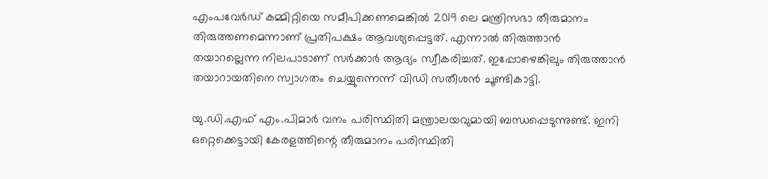എംപവേര്‍ഡ് കമ്മിറ്റിയെ സമീപിക്കണമെങ്കില്‍ 2019 ലെ മന്ത്രിസഭാ തീരുമാനം തിരുത്തണമെന്നാണ് പ്രതിപക്ഷം ആവശ്യപ്പെട്ടത്. എന്നാല്‍ തിരുത്താന്‍ തയാറല്ലെന്ന നിലപാടാണ് സര്‍ക്കാര്‍ ആദ്യം സ്വീകരിച്ചത്. ഇപ്പോഴെങ്കിലും തിരുത്താന്‍ തയാറായതിനെ സ്വാഗതം ചെയ്യുന്നെന്ന് വിഡി സതീശന്‍ ചൂണ്ടികാട്ടി.

യു.ഡി.എഫ് എം.പിമാര്‍ വനം പരിസ്ഥിതി മന്ത്രാലയവുമായി ബന്ധപ്പെടുന്നുണ്ട്. ഇനി ഒറ്റെക്കെട്ടായി കേരളത്തിന്റെ തീരുമാനം പരിസ്ഥിതി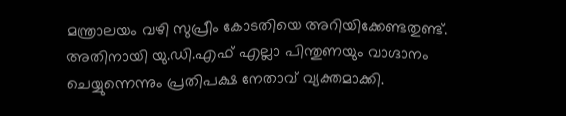മന്ത്രാലയം വഴി സുപ്രീം കോടതിയെ അറിയിക്കേണ്ടതുണ്ട്. അതിനായി യു.ഡി.എഫ് എല്ലാ പിന്തുണയും വാഗ്ദാനം ചെയ്യുന്നെന്നും പ്രതിപക്ഷ നേതാവ് വ്യക്തമാക്കി.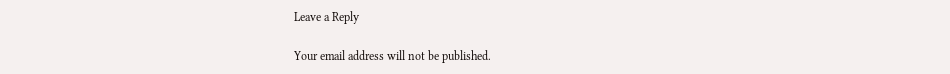Leave a Reply

Your email address will not be published.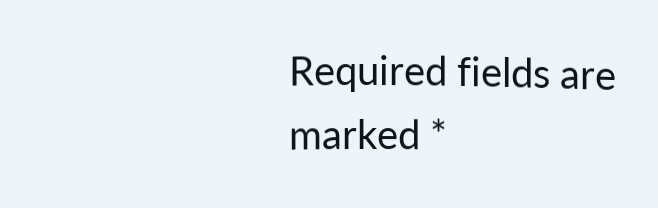Required fields are marked *